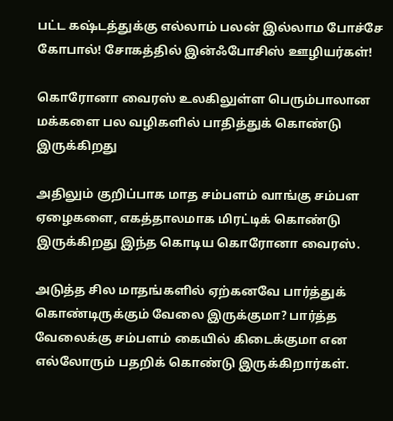பட்ட கஷ்டத்துக்கு எல்லாம் பலன் இல்லாம போச்சே கோபால்! சோகத்தில் இன்ஃபோசிஸ் ஊழியர்கள்!

கொரோனா வைரஸ் உலகிலுள்ள பெரும்பாலான மக்களை பல வழிகளில் பாதித்துக் கொண்டு இருக்கிறது

அதிலும் குறிப்பாக மாத சம்பளம் வாங்கு சம்பள ஏழைகளை, எகத்தாலமாக மிரட்டிக் கொண்டு இருக்கிறது இந்த கொடிய கொரோனா வைரஸ்.

அடுத்த சில மாதங்களில் ஏற்கனவே பார்த்துக் கொண்டிருக்கும் வேலை இருக்குமா? பார்த்த வேலைக்கு சம்பளம் கையில் கிடைக்குமா என எல்லோரும் பதறிக் கொண்டு இருக்கிறார்கள்.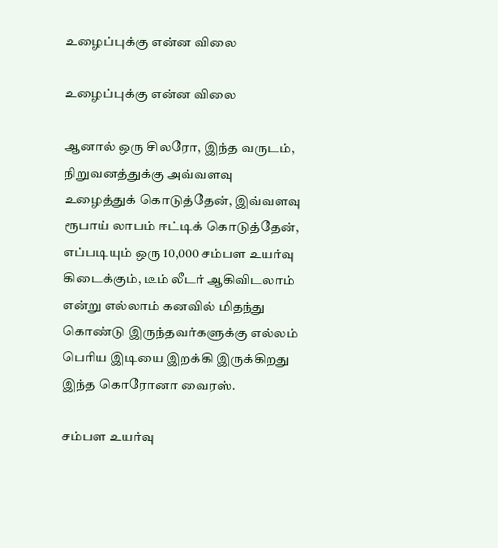உழைப்புக்கு என்ன விலை

உழைப்புக்கு என்ன விலை

ஆனால் ஒரு சிலரோ, இந்த வருடம், நிறுவனத்துக்கு அவ்வளவு உழைத்துக் கொடுத்தேன், இவ்வளவு ரூபாய் லாபம் ஈட்டிக் கொடுத்தேன், எப்படியும் ஒரு 10,000 சம்பள உயர்வு கிடைக்கும், டீம் லீடர் ஆகிவிடலாம் என்று எல்லாம் கனவில் மிதந்து கொண்டு இருந்தவர்களுக்கு எல்லம் பெரிய இடியை இறக்கி இருக்கிறது இந்த கொரோனா வைரஸ்.

சம்பள உயர்வு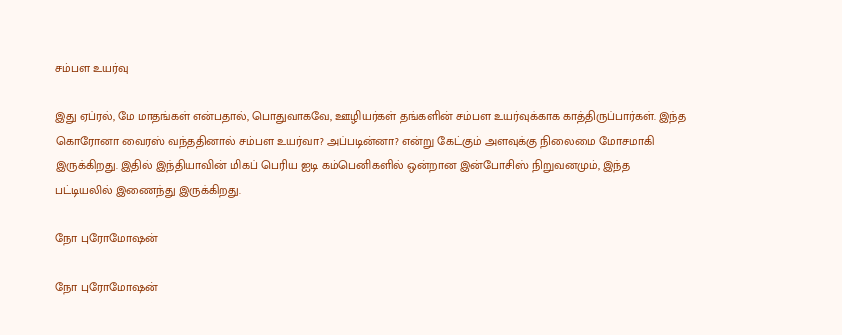சம்பள உயர்வு

இது ஏப்ரல், மே மாதங்கள் என்பதால், பொதுவாகவே, ஊழியர்கள் தங்களின் சம்பள உயர்வுக்காக காத்திருப்பார்கள். இந்த கொரோனா வைரஸ் வந்ததினால் சம்பள உயர்வா? அப்படின்னா? என்று கேட்கும் அளவுக்கு நிலைமை மோசமாகி இருக்கிறது. இதில் இந்தியாவின் மிகப் பெரிய ஐடி கம்பெனிகளில் ஒன்றான இன்போசிஸ் நிறுவனமும், இந்த பட்டியலில் இணைந்து இருக்கிறது.

நோ புரோமோஷன்

நோ புரோமோஷன்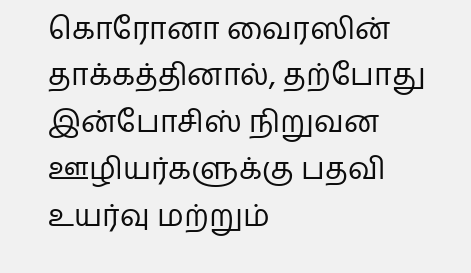கொரோனா வைரஸின் தாக்கத்தினால், தற்போது இன்போசிஸ் நிறுவன ஊழியர்களுக்கு பதவி உயர்வு மற்றும்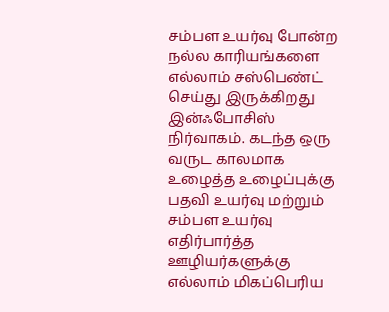சம்பள உயர்வு போன்ற நல்ல காரியங்களை எல்லாம் சஸ்பெண்ட் செய்து இருக்கிறது இன்ஃபோசிஸ் நிர்வாகம். கடந்த ஒரு வருட காலமாக உழைத்த உழைப்புக்கு பதவி உயர்வு மற்றும் சம்பள உயர்வு எதிர்பார்த்த ஊழியர்களுக்கு எல்லாம் மிகப்பெரிய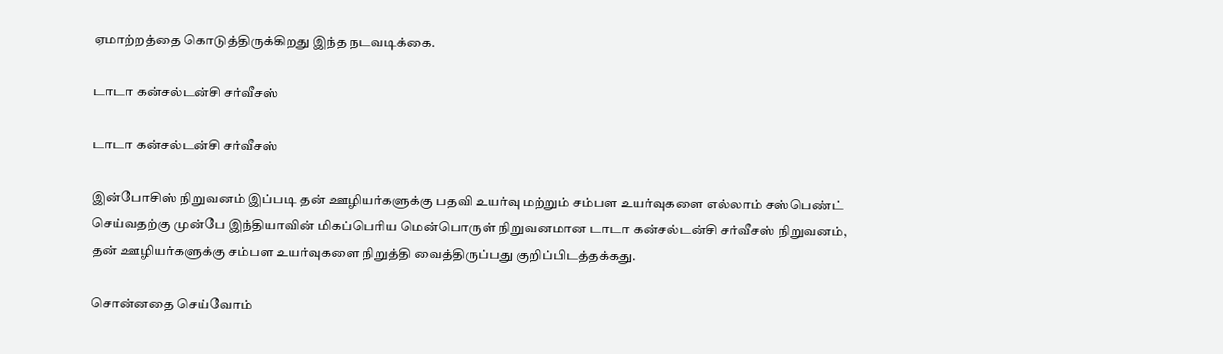ஏமாற்றத்தை கொடுத்திருக்கிறது இந்த நடவடிக்கை.

டாடா கன்சல்டன்சி சர்வீசஸ்

டாடா கன்சல்டன்சி சர்வீசஸ்

இன்போசிஸ் நிறுவனம் இப்படி தன் ஊழியர்களுக்கு பதவி உயர்வு மற்றும் சம்பள உயர்வுகளை எல்லாம் சஸ்பெண்ட் செய்வதற்கு முன்பே இந்தியாவின் மிகப்பெரிய மென்பொருள் நிறுவனமான டாடா கன்சல்டன்சி சர்வீசஸ் நிறுவனம், தன் ஊழியர்களுக்கு சம்பள உயர்வுகளை நிறுத்தி வைத்திருப்பது குறிப்பிடத்தக்கது.

சொன்னதை செய்வோம்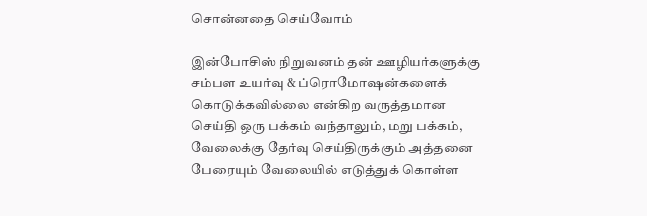சொன்னதை செய்வோம்

இன்போசிஸ் நிறுவனம் தன் ஊழியர்களுக்கு சம்பள உயர்வு & ப்ரொமோஷன்களைக் கொடுக்கவில்லை என்கிற வருத்தமான செய்தி ஒரு பக்கம் வந்தாலும், மறு பக்கம், வேலைக்கு தேர்வு செய்திருக்கும் அத்தனை பேரையும் வேலையில் எடுத்துக் கொள்ள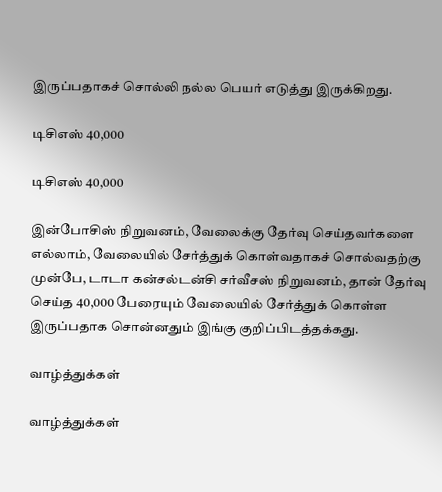இருப்பதாகச் சொல்லி நல்ல பெயர் எடுத்து இருக்கிறது.

டிசிஎஸ் 40,000

டிசிஎஸ் 40,000

இன்போசிஸ் நிறுவனம், வேலைக்கு தேர்வு செய்தவர்களை எல்லாம், வேலையில் சேர்த்துக் கொள்வதாகச் சொல்வதற்கு முன்பே, டாடா கன்சல்டன்சி சர்வீசஸ் நிறுவனம், தான் தேர்வு செய்த 40,000 பேரையும் வேலையில் சேர்த்துக் கொள்ள இருப்பதாக சொன்னதும் இங்கு குறிப்பிடத்தக்கது.

வாழ்த்துக்கள்

வாழ்த்துக்கள்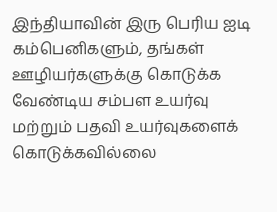இந்தியாவின் இரு பெரிய ஐடி கம்பெனிகளும், தங்கள் ஊழியர்களுக்கு கொடுக்க வேண்டிய சம்பள உயர்வு மற்றும் பதவி உயர்வுகளைக் கொடுக்கவில்லை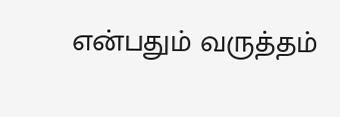என்பதும் வருத்தம்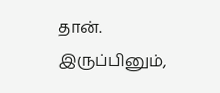தான். இருப்பினும்,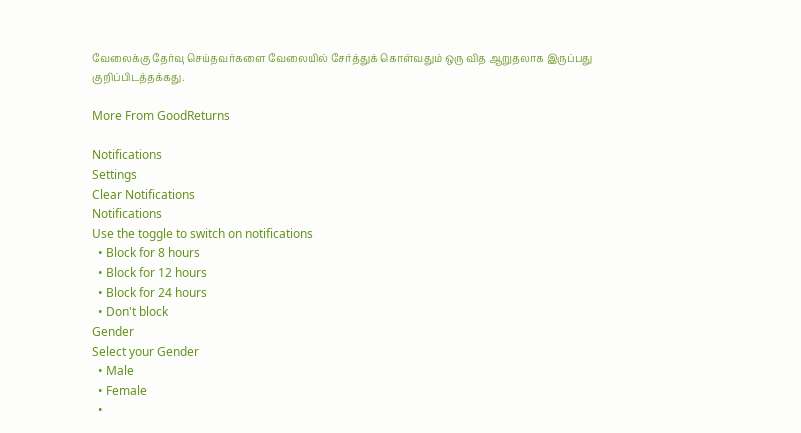வேலைக்கு தேர்வு செய்தவர்களை வேலையில் சேர்த்துக் கொள்வதும் ஒரு வித ஆறுதலாக இருப்பது குறிப்பிடத்தக்கது.

More From GoodReturns

Notifications
Settings
Clear Notifications
Notifications
Use the toggle to switch on notifications
  • Block for 8 hours
  • Block for 12 hours
  • Block for 24 hours
  • Don't block
Gender
Select your Gender
  • Male
  • Female
  •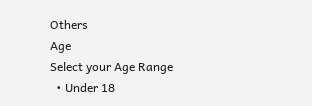Others
Age
Select your Age Range
  • Under 18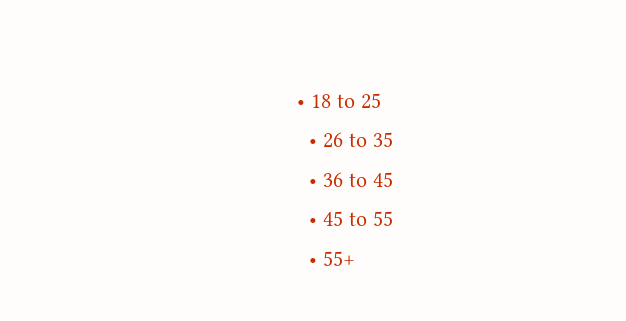• 18 to 25
  • 26 to 35
  • 36 to 45
  • 45 to 55
  • 55+